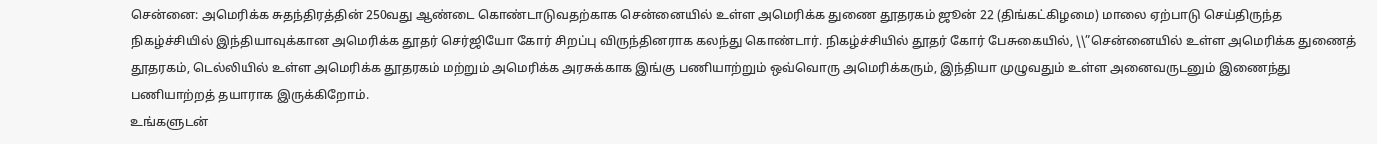சென்னை: அமெரிக்க சுதந்திரத்தின் 250வது ஆண்டை கொண்டாடுவதற்காக சென்னையில் உள்ள அமெரிக்க துணை தூதரகம் ஜூன் 22 (திங்கட்கிழமை) மாலை ஏற்பாடு செய்திருந்த நிகழ்ச்சியில் இந்தியாவுக்கான அமெரிக்க தூதர் செர்ஜியோ கோர் சிறப்பு விருந்தினராக கலந்து கொண்டார். நிகழ்ச்சியில் தூதர் கோர் பேசுகையில், \\”சென்னையில் உள்ள அமெரிக்க துணைத் தூதரகம், டெல்லியில் உள்ள அமெரிக்க தூதரகம் மற்றும் அமெரிக்க அரசுக்காக இங்கு பணியாற்றும் ஒவ்வொரு அமெரிக்கரும், இந்தியா முழுவதும் உள்ள அனைவருடனும் இணைந்து பணியாற்றத் தயாராக இருக்கிறோம்.
உங்களுடன்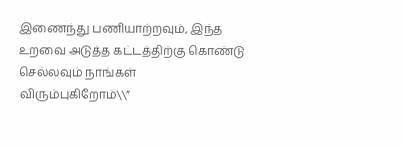இணைந்து பணியாற்றவும், இந்த உறவை அடுத்த கட்டத்திற்கு கொண்டு செல்லவும் நாங்கள் விரும்புகிறோம்\\”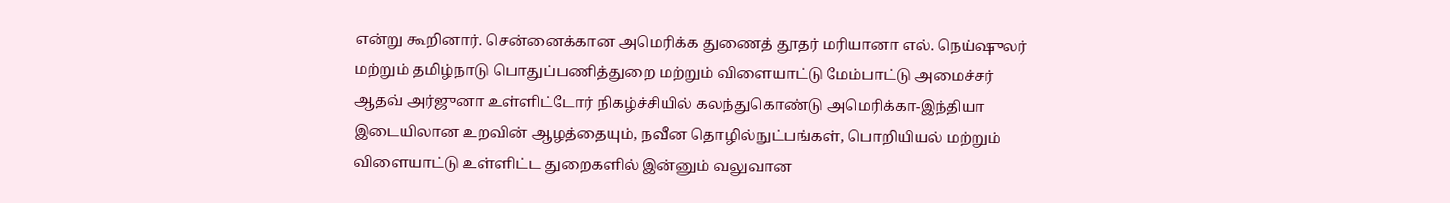என்று கூறினார். சென்னைக்கான அமெரிக்க துணைத் தூதர் மரியானா எல். நெய்ஷுலர் மற்றும் தமிழ்நாடு பொதுப்பணித்துறை மற்றும் விளையாட்டு மேம்பாட்டு அமைச்சர் ஆதவ் அர்ஜுனா உள்ளிட்டோர் நிகழ்ச்சியில் கலந்துகொண்டு அமெரிக்கா-இந்தியா இடையிலான உறவின் ஆழத்தையும், நவீன தொழில்நுட்பங்கள், பொறியியல் மற்றும் விளையாட்டு உள்ளிட்ட துறைகளில் இன்னும் வலுவான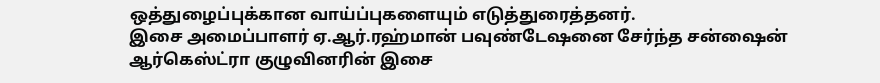ஒத்துழைப்புக்கான வாய்ப்புகளையும் எடுத்துரைத்தனர்.
இசை அமைப்பாளர் ஏ.ஆர்.ரஹ்மான் பவுண்டேஷனை சேர்ந்த சன்ஷைன் ஆர்கெஸ்ட்ரா குழுவினரின் இசை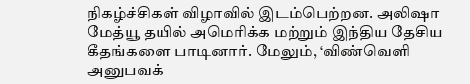நிகழ்ச்சிகள் விழாவில் இடம்பெற்றன. அலிஷா மேத்யூ தயில் அமெரிக்க மற்றும் இந்திய தேசிய கீதங்களை பாடினார். மேலும், ‘விண்வெளி அனுபவக்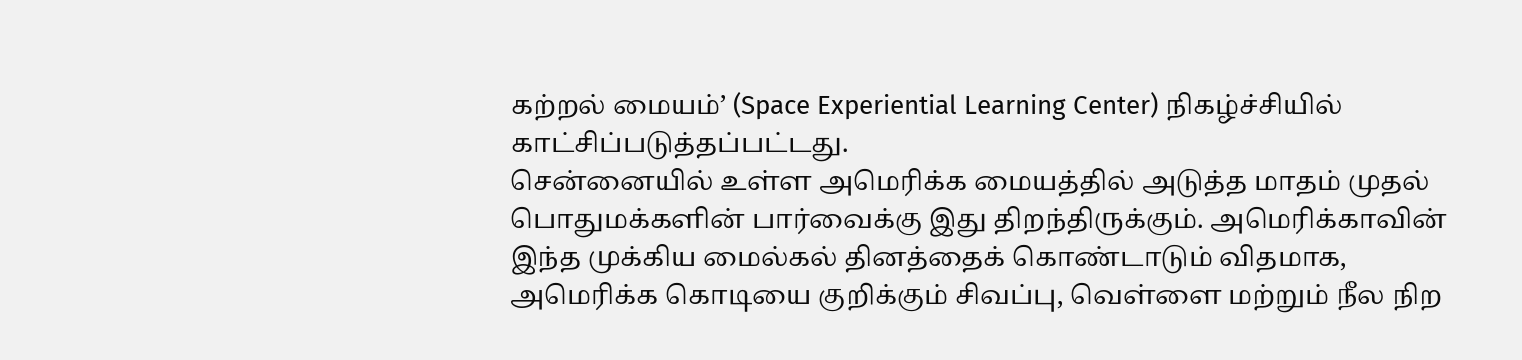கற்றல் மையம்’ (Space Experiential Learning Center) நிகழ்ச்சியில் காட்சிப்படுத்தப்பட்டது.
சென்னையில் உள்ள அமெரிக்க மையத்தில் அடுத்த மாதம் முதல் பொதுமக்களின் பார்வைக்கு இது திறந்திருக்கும். அமெரிக்காவின் இந்த முக்கிய மைல்கல் தினத்தைக் கொண்டாடும் விதமாக, அமெரிக்க கொடியை குறிக்கும் சிவப்பு, வெள்ளை மற்றும் நீல நிற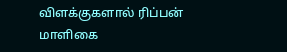விளக்குகளால் ரிப்பன் மாளிகை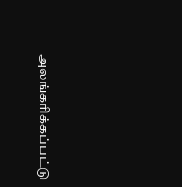அலங்கரிக்கப்பட்டு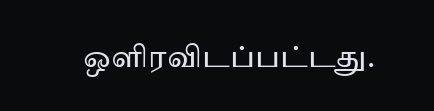ஒளிரவிடப்பட்டது.